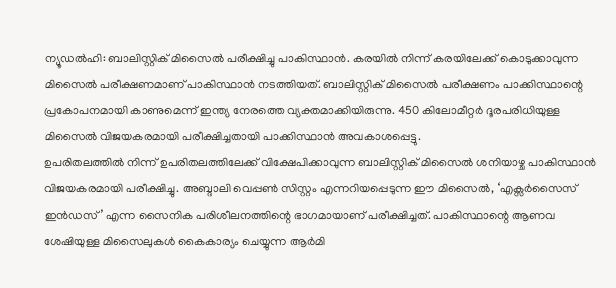ന്യൂഡൽഹി: ബാലിസ്റ്റിക് മിസൈൽ പരീക്ഷിച്ചു പാകിസ്ഥാൻ. കരയിൽ നിന്ന് കരയിലേക്ക് കൊടുക്കാവുന്ന മിസൈൽ പരീക്ഷണമാണ് പാകിസ്ഥാൻ നടത്തിയത്. ബാലിസ്റ്റിക് മിസൈൽ പരീക്ഷണം പാക്കിസ്ഥാന്റെ പ്രകോപനമായി കാണുമെന്ന് ഇന്ത്യ നേരത്തെ വ്യക്തമാക്കിയിരുന്നു. 450 കിലോമീറ്റർ ദൂരപരിധിയുള്ള മിസൈൽ വിജയകരമായി പരീക്ഷിച്ചതായി പാക്കിസ്ഥാൻ അവകാശപ്പെട്ടു.
ഉപരിതലത്തിൽ നിന്ന് ഉപരിതലത്തിലേക്ക് വിക്ഷേപിക്കാവുന്ന ബാലിസ്റ്റിക് മിസൈൽ ശനിയാഴ്ച പാകിസ്ഥാൻ വിജയകരമായി പരീക്ഷിച്ചു. അബ്ദാലി വെപ്പൺ സിസ്റ്റം എന്നറിയപ്പെടുന്ന ഈ മിസൈൽ, ‘എക്സർസൈസ് ഇൻഡസ്’ എന്ന സൈനിക പരിശീലനത്തിന്റെ ഭാഗമായാണ് പരീക്ഷിച്ചത്. പാകിസ്ഥാന്റെ ആണവ ശേഷിയുള്ള മിസൈലുകൾ കൈകാര്യം ചെയ്യുന്ന ആർമി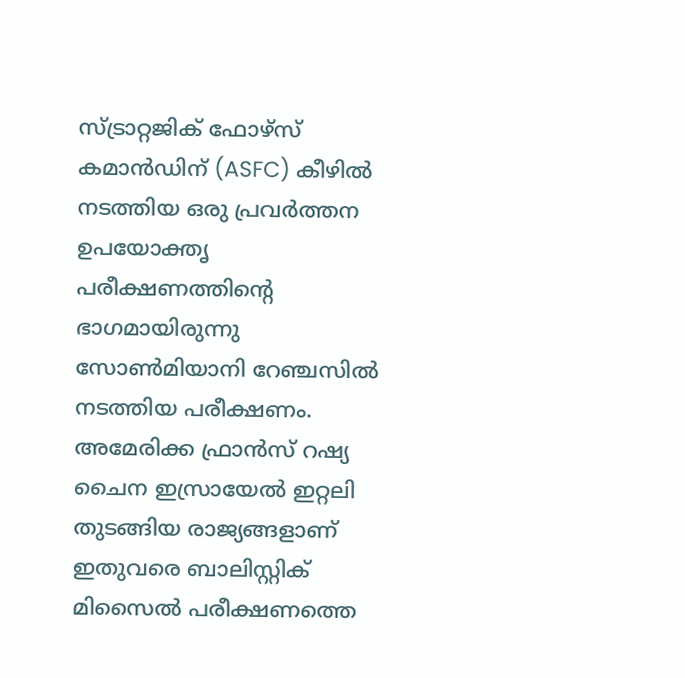സ്ട്രാറ്റജിക് ഫോഴ്സ് കമാൻഡിന് (ASFC) കീഴിൽ നടത്തിയ ഒരു പ്രവർത്തന ഉപയോക്തൃ പരീക്ഷണത്തിന്റെ ഭാഗമായിരുന്നു സോൺമിയാനി റേഞ്ചസിൽ നടത്തിയ പരീക്ഷണം.
അമേരിക്ക ഫ്രാൻസ് റഷ്യ ചൈന ഇസ്രായേൽ ഇറ്റലി തുടങ്ങിയ രാജ്യങ്ങളാണ് ഇതുവരെ ബാലിസ്റ്റിക് മിസൈൽ പരീക്ഷണത്തെ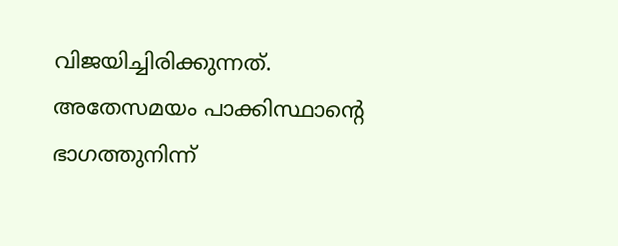വിജയിച്ചിരിക്കുന്നത്. അതേസമയം പാക്കിസ്ഥാന്റെ ഭാഗത്തുനിന്ന്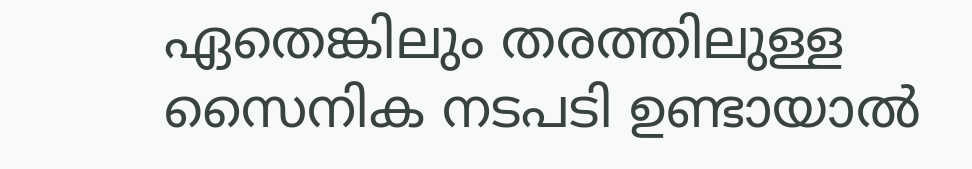ഏതെങ്കിലും തരത്തിലുള്ള സൈനിക നടപടി ഉണ്ടായാൽ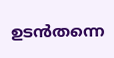ഉടൻതന്നെ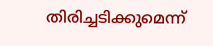തിരിച്ചടിക്കുമെന്ന്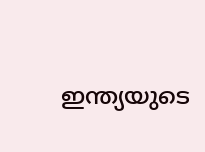ഇന്ത്യയുടെ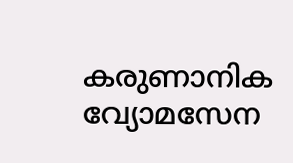കരുണാനിക വ്യോമസേന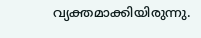വ്യക്തമാക്കിയിരുന്നു.